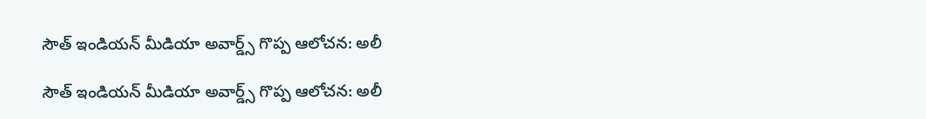సౌత్ ఇండియన్ మీడియా అవార్డ్స్ గొప్ప ఆలోచన: అలీ

సౌత్ ఇండియన్ మీడియా అవార్డ్స్ గొప్ప ఆలోచన: అలీ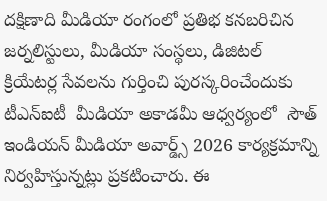దక్షిణాది మీడియా రంగంలో ప్రతిభ కనబరిచిన జర్నలిస్టులు, మీడియా సంస్థలు, డిజిటల్ క్రియేటర్ల సేవలను గుర్తించి పురస్కరించేందుకు టీఎన్‌‌‌‌‌‌‌‌ఐటీ  మీడియా అకాడమీ ఆధ్వర్యంలో  సౌత్ ఇండియన్ మీడియా అవార్డ్స్ 2026 కార్యక్రమాన్ని  నిర్వహిస్తున్నట్లు ప్రకటించారు. ఈ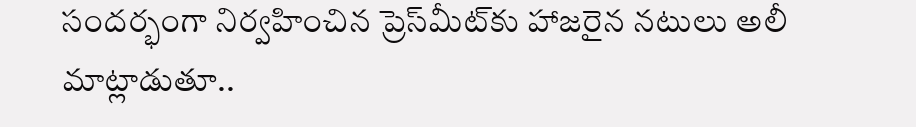సందర్భంగా నిర్వహించిన ప్రెస్‌‌‌‌‌‌‌‌మీట్‌‌‌‌‌‌‌‌కు హాజరైన నటులు అలీ మాట్లాడుతూ..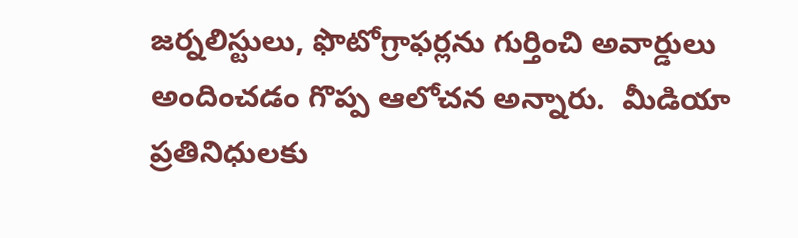జర్నలిస్టులు, ఫొటోగ్రాఫర్లను గుర్తించి అవార్డులు అందించడం గొప్ప ఆలోచన అన్నారు.  మీడియా ప్రతినిధులకు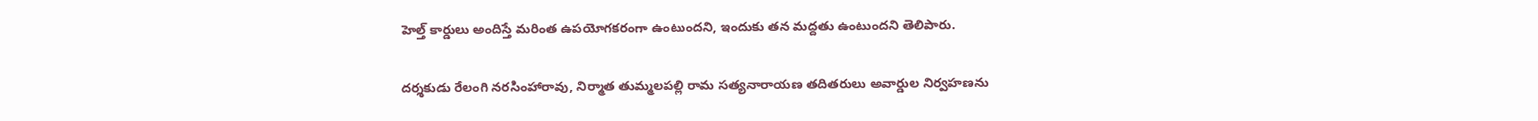హెల్త్ కార్డులు అందిస్తే మరింత ఉపయోగకరంగా ఉంటుందని, ఇందుకు తన మద్దతు ఉంటుందని తెలిపారు.

దర్శకుడు రేలంగి నరసింహారావు, నిర్మాత తుమ్మలపల్లి రామ సత్యనారాయణ తదితరులు అవార్డుల నిర్వహణను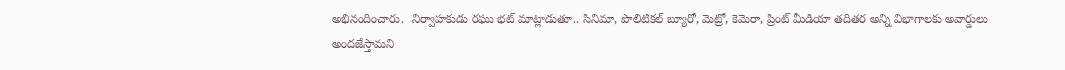అభినందించారు.  నిర్వాహకుడు రఘు భట్ మాట్లాడుతూ.. సినిమా, పొలిటికల్ బ్యూరో, మెట్రో, కెమెరా, ప్రింట్ మీడియా తదితర అన్ని విభాగాలకు అవార్డులు అందజేస్తామని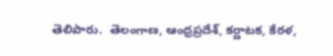తెలిపారు.  తెలంగాణ, ఆంధ్రప్రదేశ్, కర్ణాటక, కేరళ,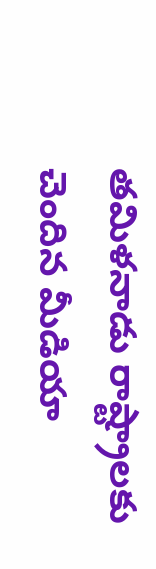తమిళనాడు రాష్ట్రాలకు చెందిన మీడియా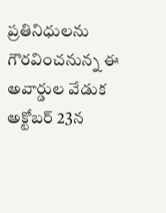ప్రతినిధులను గౌరవించనున్న ఈ అవార్డుల వేడుక అక్టోబర్ 23న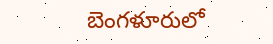బెంగళూరులో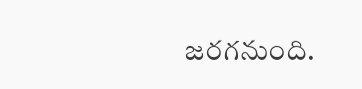జరగనుంది.